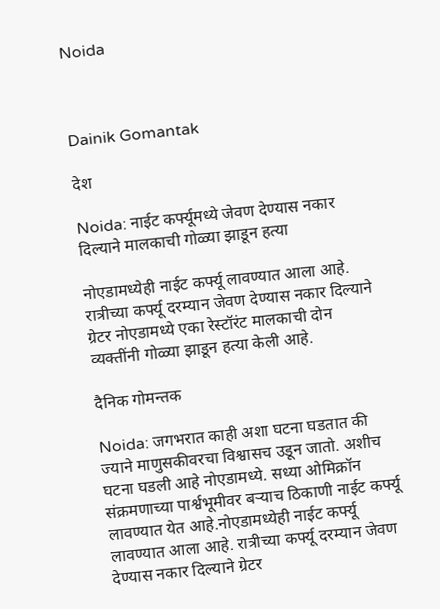Noida



Dainik Gomantak

देश

Noida: नाईट कर्फ्यूमध्ये जेवण देण्यास नकार दिल्याने मालकाची गोळ्या झाडून हत्या

नोएडामध्येही नाईट कर्फ्यू लावण्यात आला आहे. रात्रीच्या कर्फ्यू दरम्यान जेवण देण्यास नकार दिल्याने ग्रेटर नोएडामध्ये एका रेस्टॉरंट मालकाची दोन व्यक्तींनी गोळ्या झाडून हत्या केली आहे.

दैनिक गोमन्तक

Noida: जगभरात काही अशा घटना घडतात की ज्याने माणुसकीवरचा विश्वासच उडून जातो. अशीच घटना घडली आहे नोएडामध्ये. सध्या ओमिक्रॉन संक्रमणाच्या पार्श्वभूमीवर बऱ्याच ठिकाणी नाईट कर्फ्यू लावण्यात येत आहे.नोएडामध्येही नाईट कर्फ्यू लावण्यात आला आहे. रात्रीच्या कर्फ्यू दरम्यान जेवण देण्यास नकार दिल्याने ग्रेटर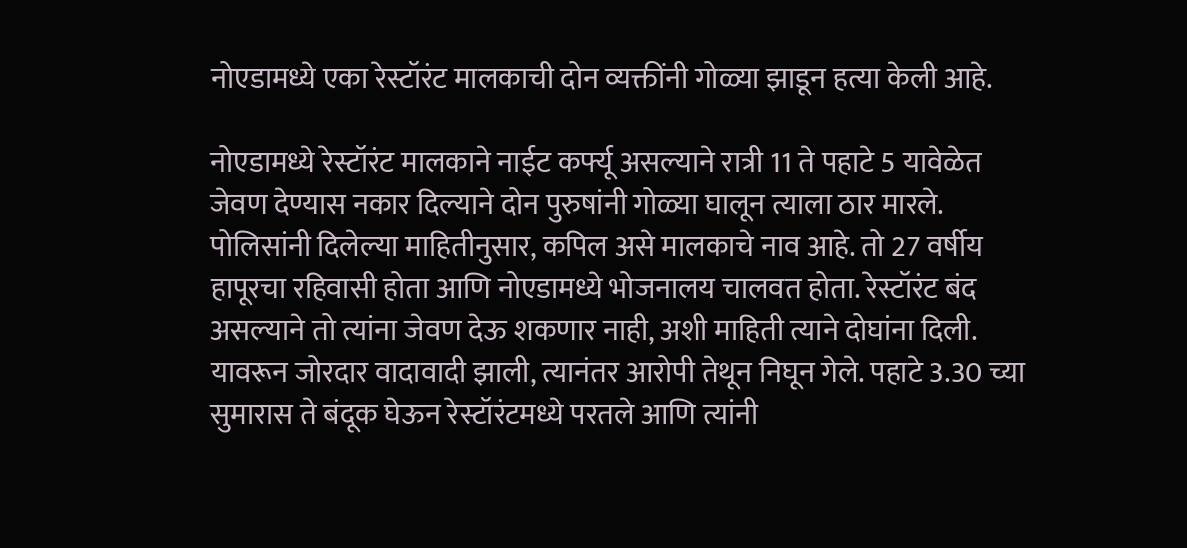नोएडामध्ये एका रेस्टॉरंट मालकाची दोन व्यक्तींनी गोळ्या झाडून हत्या केली आहे.

नोएडामध्ये रेस्टॉरंट मालकाने नाईट कर्फ्यू असल्याने रात्री 11 ते पहाटे 5 यावेळेत जेवण देण्यास नकार दिल्याने दोन पुरुषांनी गोळ्या घालून त्याला ठार मारले. पोलिसांनी दिलेल्या माहितीनुसार, कपिल असे मालकाचे नाव आहे. तो 27 वर्षीय हापूरचा रहिवासी होता आणि नोएडामध्ये भोजनालय चालवत होता. रेस्टॉरंट बंद असल्याने तो त्यांना जेवण देऊ शकणार नाही, अशी माहिती त्याने दोघांना दिली. यावरून जोरदार वादावादी झाली, त्यानंतर आरोपी तेथून निघून गेले. पहाटे 3.30 च्या सुमारास ते बंदूक घेऊन रेस्टॉरंटमध्ये परतले आणि त्यांनी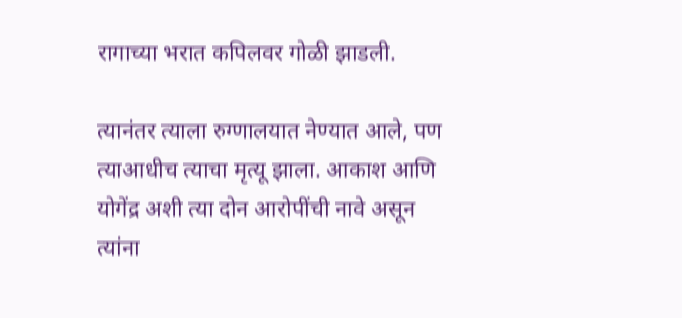रागाच्या भरात कपिलवर गोळी झाडली.

त्यानंतर त्याला रुग्णालयात नेण्यात आले, पण त्याआधीच त्याचा मृत्यू झाला. आकाश आणि योगेंद्र अशी त्या दोन आरोपींची नावे असून त्यांना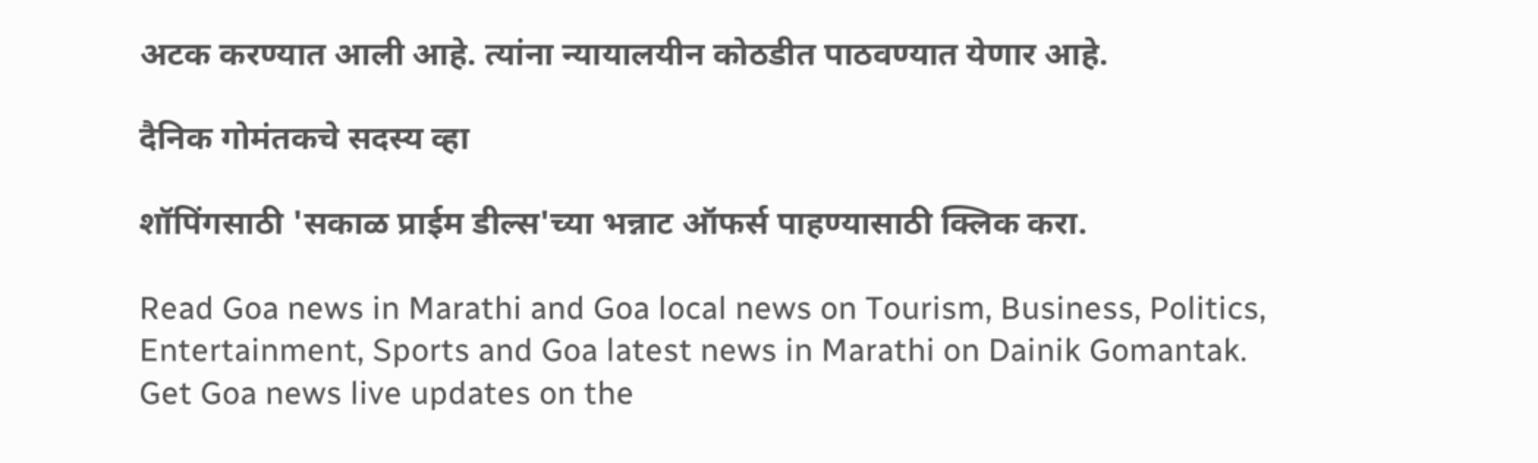अटक करण्यात आली आहे. त्यांना न्यायालयीन कोठडीत पाठवण्यात येणार आहे.

दैनिक गोमंतकचे सदस्य व्हा

शॉपिंगसाठी 'सकाळ प्राईम डील्स'च्या भन्नाट ऑफर्स पाहण्यासाठी क्लिक करा.

Read Goa news in Marathi and Goa local news on Tourism, Business, Politics, Entertainment, Sports and Goa latest news in Marathi on Dainik Gomantak. Get Goa news live updates on the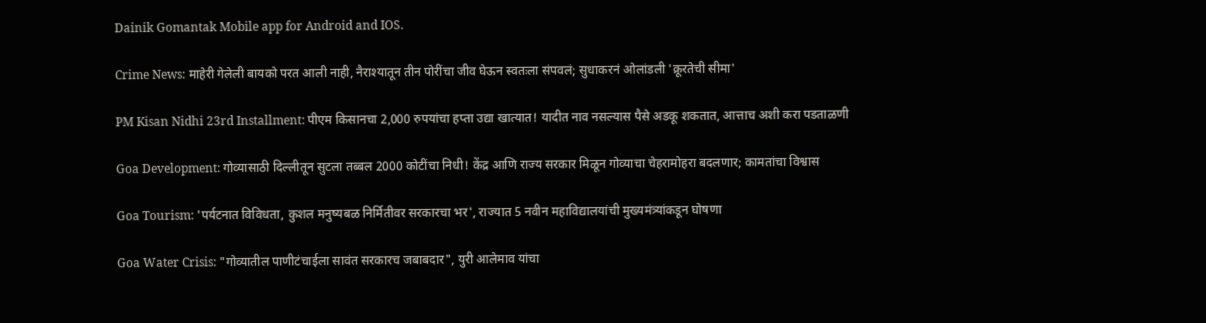Dainik Gomantak Mobile app for Android and IOS.

Crime News: माहेरी गेलेली बायको परत आली नाही, नैराश्यातून तीन पोरींचा जीव घेऊन स्वतःला संपवलं; सुधाकरनं ओलांडली 'क्रूरतेची सीमा'

PM Kisan Nidhi 23rd Installment: पीएम किसानचा 2,000 रुपयांचा हप्ता उद्या खात्यात! यादीत नाव नसल्यास पैसे अडकू शकतात, आत्ताच अशी करा पडताळणी

Goa Development: गोव्यासाठी दिल्लीतून सुटला तब्बल 2000 कोटींचा निधी! केंद्र आणि राज्य सरकार मिळून गोव्याचा चेहरामोहरा बदलणार; कामतांचा विश्वास

Goa Tourism: 'पर्यटनात विविधता, कुशल मनुष्यबळ निर्मितीवर सरकारचा भर', राज्यात 5 नवीन महाविद्यालयांची मुख्यमंत्र्यांकडून घोषणा

Goa Water Crisis: "गोव्यातील पाणीटंचाईला सावंत सरकारच जबाबदार", युरी आलेमाव यांचा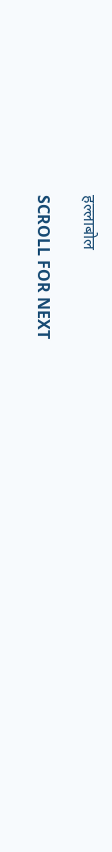हल्लाबोल

SCROLL FOR NEXT